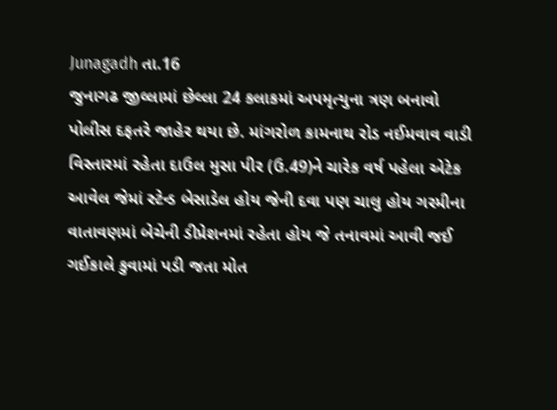Junagadh તા.16
જુનાગઢ જીલ્લામાં છેલ્લા 24 કલાકમાં અપમૃત્યુના ત્રણ બનાવો પોલીસ દફતરે જાહેર થયા છે. માંગરોળ કામનાથ રોડ નઈમવાવ વાડી વિસ્તારમાં રહેતા દાઉલ મુસા પીર (ઉ.49)ને ચારેક વર્ષ પહેલા એટેક આવેલ જેમાં સ્ટેન્ડ બેસાડેલ હોય જેની દવા પણ ચાલુ હોય ગરમીના વાતાવણમાં બેચેની ડીપ્રેશનમાં રહેતા હોય જે તનાવમાં આવી જઈ ગઈકાલે કુવામાં પડી જતા મોત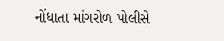નોંધાતા માંગરોળ પોલીસે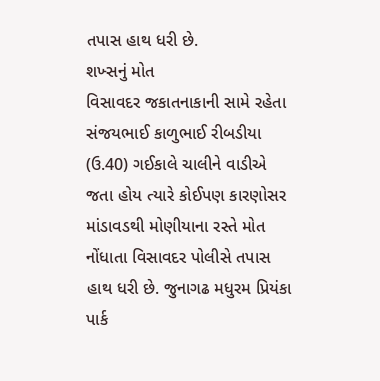તપાસ હાથ ધરી છે.
શખ્સનું મોત
વિસાવદર જકાતનાકાની સામે રહેતા સંજયભાઈ કાળુભાઈ રીબડીયા (ઉ.40) ગઈકાલે ચાલીને વાડીએ જતા હોય ત્યારે કોઈપણ કારણોસર માંડાવડથી મોણીયાના રસ્તે મોત નોંધાતા વિસાવદર પોલીસે તપાસ હાથ ધરી છે. જુનાગઢ મધુરમ પ્રિયંકા પાર્ક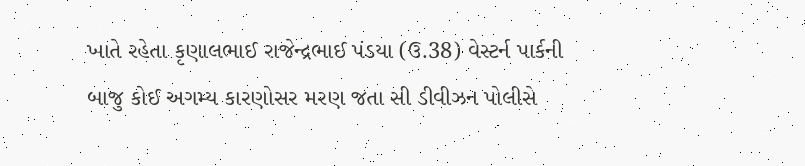ખાતે રહેતા કૃણાલભાઈ રાજેન્દ્રભાઈ પંડયા (ઉ.38) વેસ્ટર્ન પાર્કની બાજુ કોઈ અગમ્ય કારણોસર મરણ જતા સી ડીવીઝન પોલીસે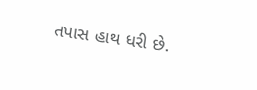તપાસ હાથ ધરી છે.